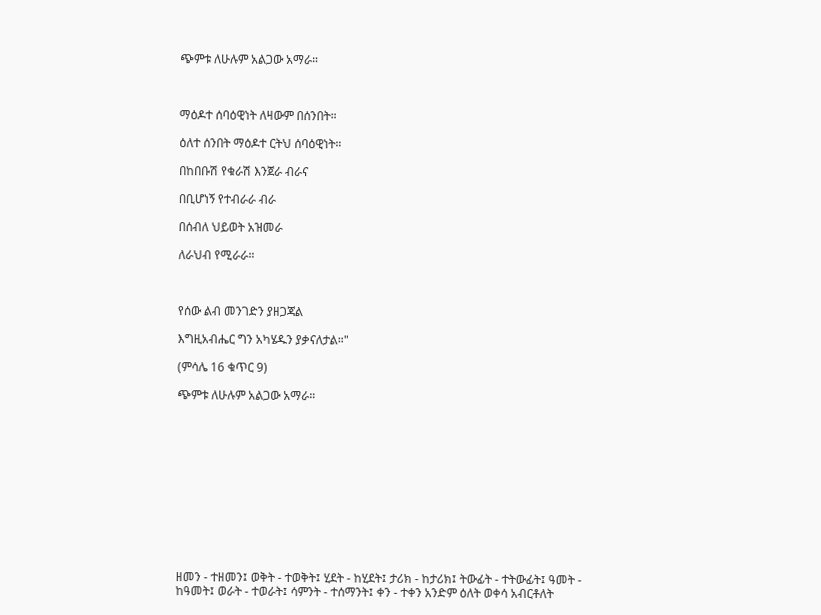ጭምቱ ለሁሉም አልጋው አማራ።



ማዕዶተ ሰባዕዊነት ለዛውም በሰንበት።

ዕለተ ሰንበት ማዕዶተ ርትህ ሰባዕዊነት።

በከበቡሽ የቁራሽ እንጀራ ብራና

በቢሆነኝ የተብራራ ብራ

በሰብለ ህይወት አዝመራ

ለራህብ የሚራራ።



የሰው ልብ መንገድን ያዘጋጃል

እግዚአብሔር ግን አካሄዱን ያቃናለታል።"

(ምሳሌ 16 ቁጥር 9)

ጭምቱ ለሁሉም አልጋው አማራ።












ዘመን - ተዘመን፤ ወቅት - ተወቅት፤ ሂደት - ከሂደት፤ ታሪክ - ከታሪክ፤ ትውፊት - ተትውፊት፤ ዓመት - ከዓመት፤ ወራት - ተወራት፤ ሳምንት - ተሰማንት፤ ቀን - ተቀን አንድም ዕለት ወቀሳ አብርቶለት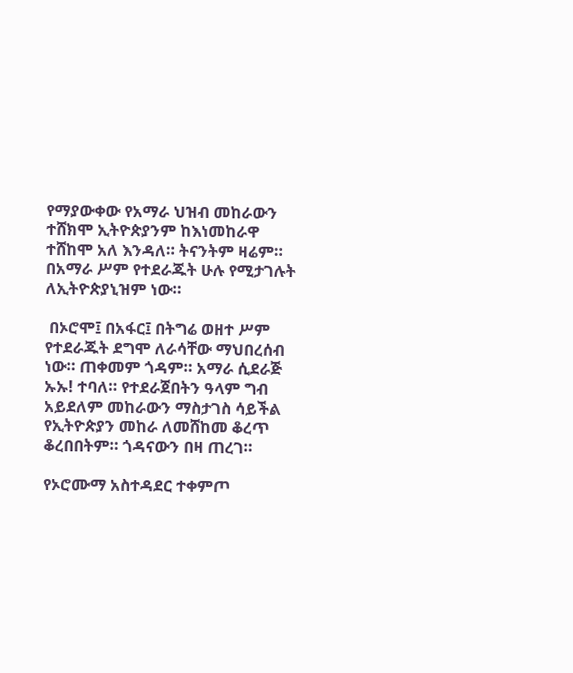የማያውቀው የአማራ ህዝብ መከራውን ተሸክሞ ኢትዮጵያንም ከእነመከራዋ ተሸከሞ አለ እንዳለ። ትናንትም ዛሬም። በአማራ ሥም የተደራጁት ሁሉ የሚታገሉት ለኢትዮጵያኒዝም ነው።

 በኦሮሞ፤ በአፋር፤ በትግሬ ወዘተ ሥም የተደራጁት ደግሞ ለራሳቸው ማህበረሰብ ነው። ጠቀመም ጎዳም። አማራ ሲደራጅ ኡኡ! ተባለ። የተደራጀበትን ዓላም ግብ አይደለም መከራውን ማስታገስ ሳይችል የኢትዮጵያን መከራ ለመሸከመ ቆረጥ ቆረበበትም። ጎዳናውን በዛ ጠረገ።

የኦሮሙማ አስተዳደር ተቀምጦ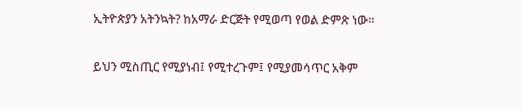ኢትዮጵያን አትንኳት? ከአማራ ድርጅት የሚወጣ የወል ድምጽ ነው።

ይህን ሚስጢር የሚያነብ፤ የሚተረጉም፤ የሚያመሳጥር አቅም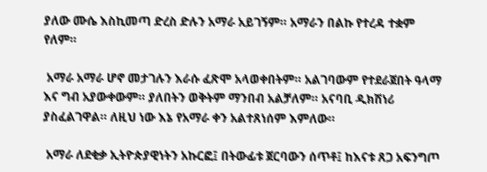ያለው ሙሴ እስኪመጣ ድረስ ድሉን አማራ አይገኝም። አማራን በልኩ የተረዳ ተቋም የለም።

 አማራ አማራ ሆኖ መታገሉን እራሱ ፈጽሞ አላወቀበትም። አልገባውም የተደራጀበት ዓላማ እና ግብ አያውቀውም። ያለበትን ወቅትም ማንበብ አልቻለም። አናባቢ ዲክሽነሪ ያስፈልገዋል። ለዚህ ነው እኔ የአማራ ቀን አልተጸነሰም እምለው።

 አማራ ለደቂቃ ኢትዮጵያዊነትን አኩርፎ፤ በትውፊቱ ጀርባውን ሰጥቶ፤ ከእናቱ ጸጋ አፍንግጦ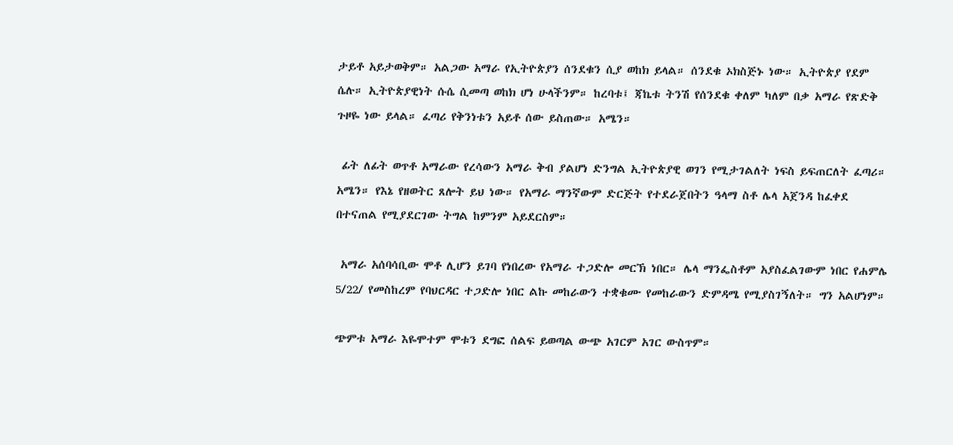ታይቶ አይታወቅም። አልጋው አማራ የኢትዮጵያን ሰንደቁን ሲያ ወከክ ይላል። ሰንደቁ ኦክስጅኑ ነው። ኢትዮጵያ የደም ሴሉ። ኢትዮጵያዊነት ሱሴ ሲመጣ ወከክ ሆነ ሁላችንም። ከረባቱ፤ ጃኬቱ ትንሽ የሰንደቁ ቀለም ካለም በቃ አማራ የጽድቅ ጉዞዬ ነው ይላል። ፈጣሪ የቅንነቱን አይቶ ሰው ይስጠው። አሜን።

 ፊት ለፊት ወጥቶ አማራው የረሳውን አማራ ቅብ ያልሆነ ድንግል ኢትዮጵያዊ ወገን የሚታገልለት ነፍስ ይፍጠርለት ፈጣሪ። አሜን። የእኔ የዘወትር ጸሎት ይህ ነው። የአማራ ማንኛውም ድርጅት የተደራጀበትን ዓላማ ስቶ ሌላ አጀንዳ ከፈቀደ በተናጠል የሚያደርገው ትግል ከምንም አይደርስም።

 አማራ አሰባሳቢው ሞቶ ሊሆን ይገባ የነበረው የአማራ ተጋድሎ መርኽ ነበር። ሌላ ማንፌስቶም አያስፈልገውም ነበር የሐምሌ 5/22/ የመስከረም የባህርዳር ተጋድሎ ነበር ልኩ መከራውን ተቋቁሙ የመከራውን ድምዳሜ የሚያስገኝለት። ግን አልሆነም።

ጭምቱ አማራ እዬሞተም ሞቱን ደግፎ ሰልፍ ይወጣል ውጭ አገርም አገር ውስጥም።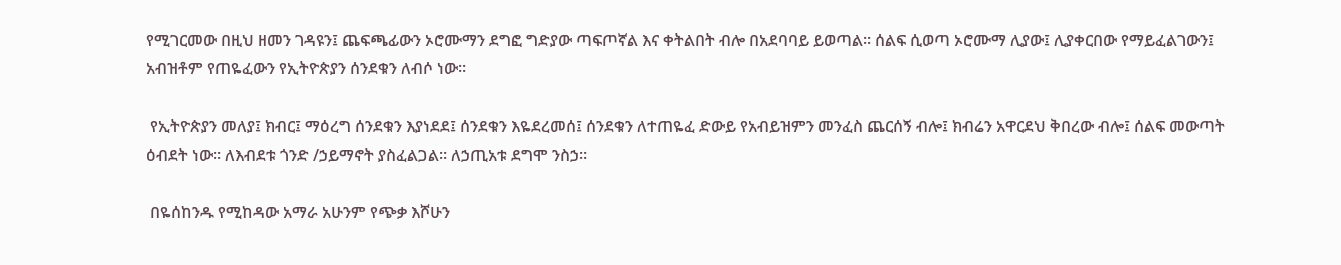የሚገርመው በዚህ ዘመን ገዳዩን፤ ጨፍጫፊውን ኦሮሙማን ደግፎ ግድያው ጣፍጦኛል እና ቀትልበት ብሎ በአደባባይ ይወጣል። ሰልፍ ሲወጣ ኦሮሙማ ሊያው፤ ሊያቀርበው የማይፈልገውን፤ አብዝቶም የጠዬፈውን የኢትዮጵያን ሰንደቁን ለብሶ ነው።

 የኢትዮጵያን መለያ፤ ክብር፤ ማዕረግ ሰንደቁን እያነደደ፤ ሰንደቁን እዬደረመሰ፤ ሰንደቁን ለተጠዬፈ ድውይ የአብይዝምን መንፈስ ጨርሰኝ ብሎ፤ ክብሬን አዋርደህ ቅበረው ብሎ፤ ሰልፍ መውጣት ዕብደት ነው። ለእብደቱ ጎንድ /ኃይማኖት ያስፈልጋል። ለኃጢአቱ ደግሞ ንስኃ።

 በዬሰከንዱ የሚከዳው አማራ አሁንም የጭቃ እሾሁን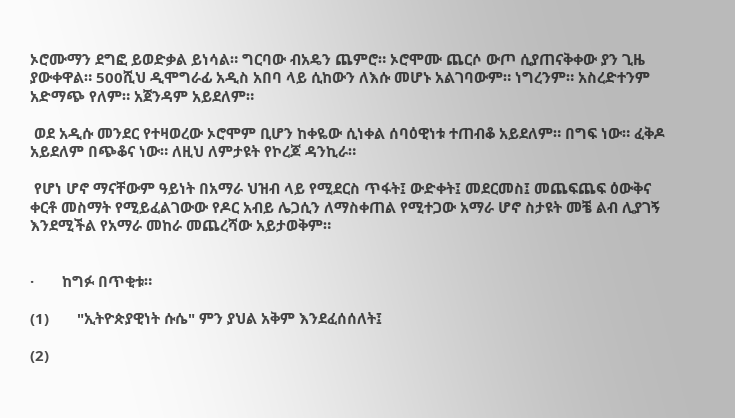ኦሮሙማን ደግፎ ይወድቃል ይነሳል። ግርባው ብአዴን ጨምሮ። ኦሮሞሙ ጨርሶ ውጦ ሲያጠናቅቀው ያን ጊዜ ያውቀዋል። 500ሺህ ዲሞግራፊ አዲስ አበባ ላይ ሲከውን ለእሱ መሆኑ አልገባውም። ነግረንም። አስረድተንም አድማጭ የለም። አጀንዳም አይደለም።

 ወደ አዲሱ መንደር የተዛወረው ኦሮሞም ቢሆን ከቀዬው ሲነቀል ሰባዕዊነቱ ተጠብቆ አይደለም። በግፍ ነው። ፈቅዶ አይደለም በጭቆና ነው። ለዚህ ለምታዩት የኮረጆ ዳንኪራ።

 የሆነ ሆኖ ማናቸውም ዓይነት በአማራ ህዝብ ላይ የሚደርስ ጥፋት፤ ውድቀት፤ መደርመስ፤ መጨፍጨፍ ዕውቅና ቀርቶ መስማት የሚይፈልገውው የዶር አብይ ሌጋሲን ለማስቀጠል የሚተጋው አማራ ሆኖ ስታዩት መቼ ልብ ሊያገኝ እንደሚችል የአማራ መከራ መጨረሻው አይታወቅም።


·       ከግፉ በጥቂቱ።

(1)       "ኢትዮጵያዊነት ሱሴ" ምን ያህል አቅም እንደፈሰሰለት፤

(2)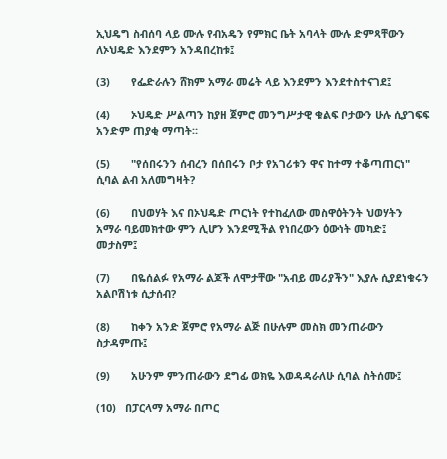ኢህዴግ ስብሰባ ላይ ሙሉ የብአዴን የምክር ቤት አባላት ሙሉ ድምጻቸውን ለኦህዴድ እንደምን አንዳበረከቱ፤

(3)       የፌድራሉን ሸክም አማራ መሬት ላይ እንደምን እንደተስተናገደ፤

(4)       ኦህዴድ ሥልጣን ከያዘ ጀምሮ መንግሥታዊ ቁልፍ ቦታውን ሁሉ ሲያገፍፍ አንድም ጠያቂ ማጣት።

(5)       "የሰበሩንን ሰብረን በሰበሩን ቦታ የአገሪቱን ዋና ከተማ ተቆጣጠርነ" ሲባል ልብ አለመግዛት?

(6)       በህወሃት እና በኦህዴድ ጦርነት የተከፈለው መስዋዕትንት ህወሃትን አማራ ባይመክተው ምን ሊሆን እንደሚችል የነበረውን ዕውነት መካድ፤ መታስም፤

(7)       በዬሰልፉ የአማራ ልጆች ለሞታቸው "አብይ መሪያችን" እያሉ ሲያደነቁሩን አልቦሽነቱ ሲታሰብ?

(8)       ከቀን አንድ ጀምሮ የአማራ ልጅ በሁሉም መስክ መንጠራውን ስታዳምጡ፤

(9)       አሁንም ምንጠራውን ደግፊ ወክዬ እወዳዳራለሁ ሲባል ስትሰሙ፤

(10)   በፓርላማ አማራ በጦር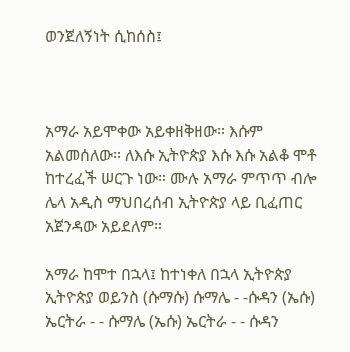ወንጀለኝነት ሲከሰስ፤



አማራ አይሞቀው አይቀዘቅዘው። እሱም አልመሰለው። ለእሱ ኢትዮጵያ እሱ እሱ አልቆ ሞቶ ከተረፈች ሠርጉ ነው። ሙሉ አማራ ምጥጥ ብሎ ሌላ አዲስ ማህበረሰብ ኢትዮጵያ ላይ ቢፈጠር አጀንዳው አይደለም።

አማራ ከሞተ በኋላ፤ ከተነቀለ በኋላ ኢትዮጵያ ኢትዮጵያ ወይንስ (ሱማሱ) ሱማሌ - -ሱዳን (ኤሱ) ኤርትራ - - ሱማሌ (ኤሱ) ኤርትራ - - ሱዳን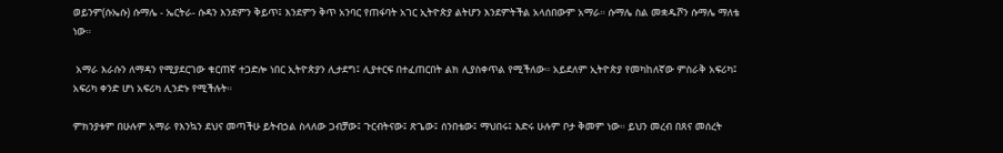ወይንም(ሱኤሱ) ሱማሌ - ኤርትራ- ሱዳን እንደምን ቅይጥ፤ እንደምን ቅጥ አንባር የጠፋባት አገር ኢትዮጵያ ልትሆን እንደምትችል አላሰበውም አማራ። ሱማሌ ስል መቋዱሾን ሱማሌ ማለቴ ነው።

 አማራ እራሱን ለማዳን የሚያደርገው ቁርጠኛ ተጋድሎ ነበር ኢትዮጵያን ሊታደግ፤ ሊያተርፍ በተፈጠርበት ልክ ሊያስቀጥል የሚችለው። አይደለም ኢትዮጵያ የመካከለኛው ምስራቅ አፍሪካ፤ አፍሪካ ቀንድ ሆነ አፍሪካ ሊንድኑ የሚችሉት።

ምክንያቱም በሁሉም አማራ የእንኳን ደህና መጣችሁ ይትብኃል ስላለው ጋብቻው፤ ጉርብትናው፤ ጽጌው፤ ሰንበቴው፤ ማህበሩ፤ እድሩ ሁሉም ቦታ ቅመም ነው። ይህን መረብ በጸና መሰረት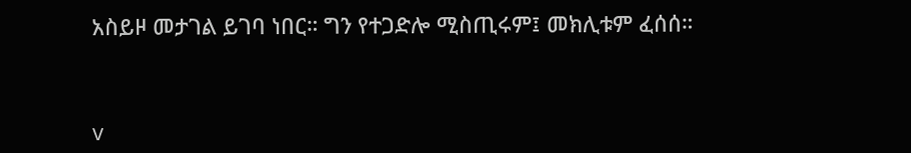አስይዞ መታገል ይገባ ነበር። ግን የተጋድሎ ሚስጢሩም፤ መክሊቱም ፈሰሰ።



v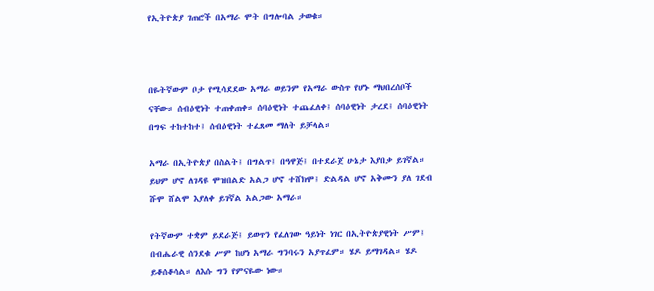የኢትዮጵያ ገጠሮች በአማራ ሞት በግሎባል ታወቁ።



በዬትኛውም ቦታ የሚሳደደው አማራ ወይንም የአማራ ውስጥ የሆኑ ማህበረሰቦች ናቸው። ሰብዕዊነት ተጠቀጠቀ። ሰባዕዊነት ተጨፈለቀ፤ ሰባዕዊነት ታረደ፤ ሰባዕዊነት በግፍ ተከተከተ፤ ሰብዕዊነት ተፈጸመ ማለት ይቻላል።

አማራ በኢትዮጵያ በስልት፤ በግልጥ፤ በዓዋጅ፤ በተደራጀ ሁኔታ እያበቃ ይገኛል። ይህም ሆኖ ለገዳዩ ሞዝበልድ አልጋ ሆኖ ተሸክሞ፤ ድልዳል ሆኖ አቅሙን ያለ ገደብ ሹሞ ሸልሞ እያለቀ ይገኛል አልጋው አማራ።

የትኛውም ተቋም ይደራጅ፤ ይወጥን የፈለገው ዓይነት ነገር በኢትዮጵያዊነት ሥም፤ በብሔራዊ ሰንደቁ ሥም ከሆነ አማራ ግንባሩን አያጥፈም። ሄዶ ይማገዳል። ሄዶ ይቆሰቆሳል። ለእሱ ግን የምናዬው ነው።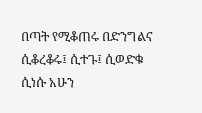በጣት የሚቆጠሩ በድንግልና ሲቆረቆሩ፤ ሲተጉ፤ ሲወድቁ ሲነሱ አሁን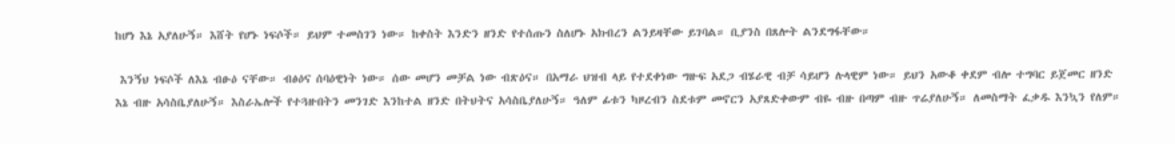ከሆነ እኔ አያለሁኝ። እሸት የሆኑ ነፍሶች። ይህም ተመስገን ነው። ከቀስት እንድን ዘንድ የተሰጡን ስለሆኑ አክብረን ልንይዛቸው ይገባል። ቢያንስ በጸሎት ልንደግፋቸው።

 እንኝህ ነፍሶች ለእኔ ብፁዕ ናቸው። ብፅዕና ሰባዕዊነት ነው። ሰው መሆን መቻል ነው ብጽዕና። በአማራ ህዝብ ላይ የተደቀነው ግዙፍ አደጋ ብሄራዊ ብቻ ሳይሆን ሉላዊም ነው። ይህን አውቆ ቀደም ብሎ ተግባር ይጀመር ዘንድ እኔ ብዙ አሳስቤያለሁኝ። እስራኤሎች የተጓዙበትን መንገድ እንከተል ዘንድ በትህትና አሳስቤያለሁኝ። ዓለም ፊቱን ካዞረብን ስደቱም መኖርን አያጸድቀውም ብዬ ብዙ በጣም ብዙ ጥሬያለሁኝ። ለመስማት ፈቃዱ እንኳን የለም።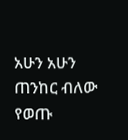አሁን አሁን ጠንከር ብለው የወጡ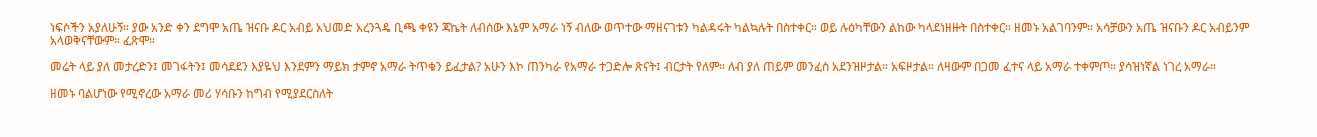ነፍሶችን አያለሁኝ። ያው አንድ ቀን ደግሞ አጤ ዝናቡ ዶር አብይ አህመድ አረንጓዴ ቢጫ ቀዩን ጃኬት ለብሰው እኔም አማራ ነኝ ብለው ወጥተው ማዘናገቱን ካልዳሩት ካልኳሉት በስተቀር። ወይ ሉዕካቸውን ልከው ካላደነዘዙት በስተቀር። ዘመኑ አልገባንም። አሳቻውን አጤ ዝናቡን ዶር አብይንም አላወቅናቸውም። ፈጽሞ።

መሬት ላይ ያለ መታረድን፤ መገፋትን፤ መሳደደን እያዬህ እንደምን ማይክ ታምኖ አማራ ትጥቁን ይፈታል? አሁን እኮ ጠንካራ የአማራ ተጋድሎ ጽናት፤ ብርታት የለም። ለብ ያለ ጠይም መንፈስ አደንዝዞታል። አፍዞታል። ለዛውም በጋመ ፈተና ላይ አማራ ተቀምጦ። ያሳዝነኛል ነገረ አማራ።

ዘመኑ ባልሆነው የሚኖረው አማራ መሪ ሃሳቡን ከግብ የሚያደርስለት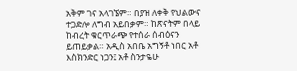አቅም ገና አላገኜም። በያዝ ለቀቅ የህልውና ተጋድሎ ለግብ አይበቃም። ከጽናትም በላይ ከብረት ቁርጥራጭ የተሰራ ሰብዕናን ይጠይቃል። አዲስ አበቤ አግኝቶ ነበር አቶ እስክንድር ነጋን፤ አቶ ስንታዬሁ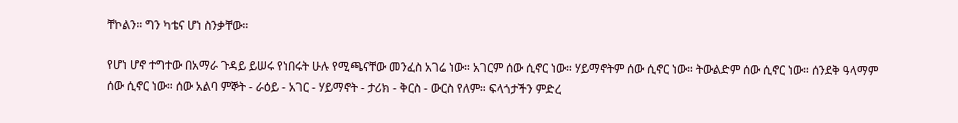ቸኮልን። ግን ካቴና ሆነ ስንቃቸው።

የሆነ ሆኖ ተግተው በአማራ ጉዳይ ይሠሩ የነበሩት ሁሉ የሚጫናቸው መንፈስ አገሬ ነው። አገርም ሰው ሲኖር ነው። ሃይማኖትም ሰው ሲኖር ነው። ትውልድም ሰው ሲኖር ነው። ሰንደቅ ዓላማም ሰው ሲኖር ነው። ሰው አልባ ምኞት - ራዕይ - አገር - ሃይማኖት - ታሪክ - ቅርስ - ውርስ የለም። ፍላጎታችን ምድረ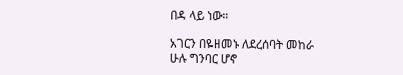በዳ ላይ ነው።

አገርን በዬዘመኑ ለደረሰባት መከራ ሁሉ ግንባር ሆኖ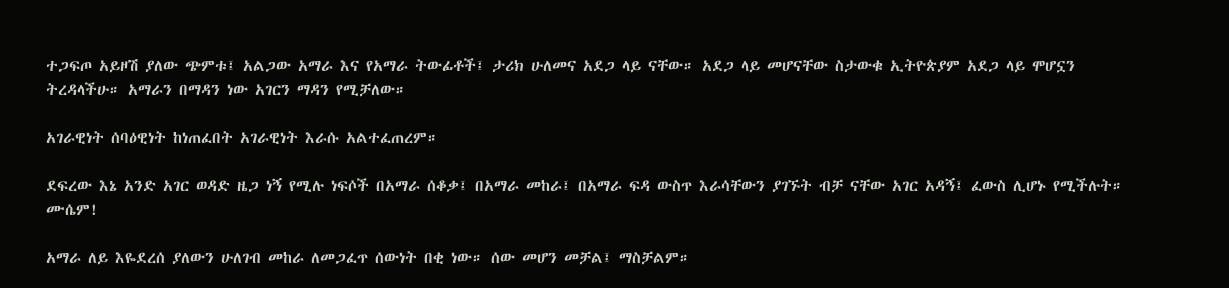ተጋፍጦ አይዞሽ ያለው ጭምቱ፤ አልጋው አማራ እና የአማራ ትውፊቶች፤ ታሪክ ሁለመና አደጋ ላይ ናቸው። አደጋ ላይ መሆናቸው ስታውቁ ኢትዮጵያም አደጋ ላይ ሞሆኗን ትረዳላችሁ። አማራን በማዳን ነው አገርን ማዳን የሚቻለው።

አገራዊነት ሰባዕዊነት ከነጠፈበት አገራዊነት እራሱ አልተፈጠረም።

ደፍረው እኔ አንድ አገር ወዳድ ዜጋ ነኝ የሚሉ ነፍሶች በአማራ ሰቆቃ፤ በአማራ መከራ፤ በአማራ ፍዳ ውስጥ እራሳቸውን ያገኙት ብቻ ናቸው አገር አዳኝ፤ ፈውስ ሊሆኑ የሚችሉት። ሙሴም!

አማራ ለይ እዬደረሰ ያለውን ሁለገብ መከራ ለመጋፈጥ ሰውነት በቂ ነው። ሰው መሆን መቻል፤ ማስቻልም።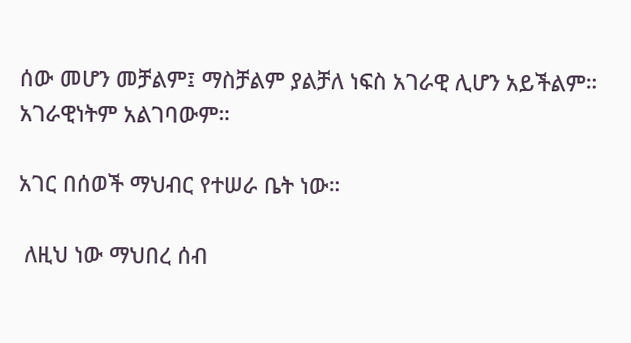ሰው መሆን መቻልም፤ ማስቻልም ያልቻለ ነፍስ አገራዊ ሊሆን አይችልም። አገራዊነትም አልገባውም።

አገር በሰወች ማህብር የተሠራ ቤት ነው።

 ለዚህ ነው ማህበረ ሰብ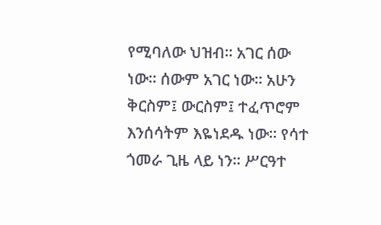የሚባለው ህዝብ። አገር ሰው ነው። ሰውም አገር ነው። አሁን ቅርስም፤ ውርስም፤ ተፈጥሮም እንሰሳትም እዬነደዱ ነው። የሳተ ጎመራ ጊዜ ላይ ነን። ሥርዓተ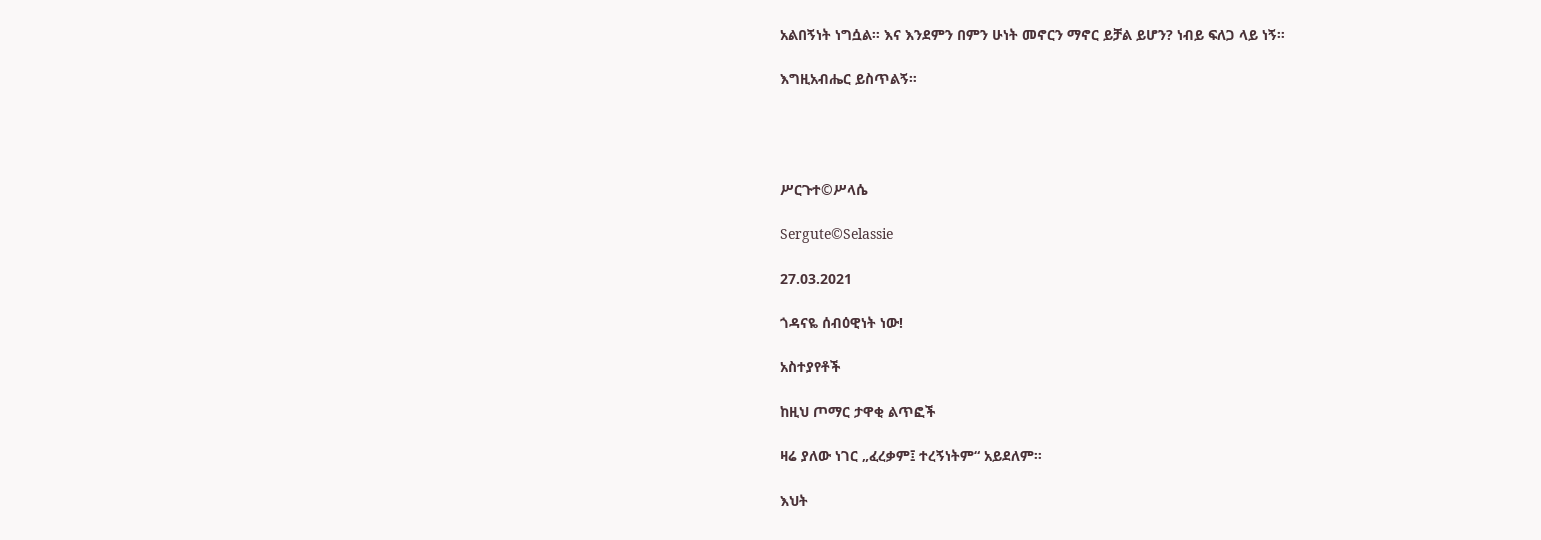አልበኝነት ነግሷል። እና እንደምን በምን ሁነት መኖርን ማኖር ይቻል ይሆን? ነብይ ፍለጋ ላይ ነኝ።

እግዚአብሔር ይስጥልኝ።




ሥርጉተ©ሥላሴ

Sergute©Selassie

27.03.2021

ጎዳናዬ ሰብዕዊነት ነው!

አስተያየቶች

ከዚህ ጦማር ታዋቂ ልጥፎች

ዛሬ ያለው ነገር „ፈረቃም፤ ተረኝነትም“ አይደለም።

እህት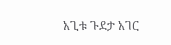አጊቱ ጉደታ አገር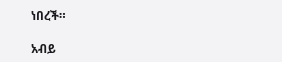ነበረች።

አብይ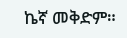ኬኛ መቅድም።